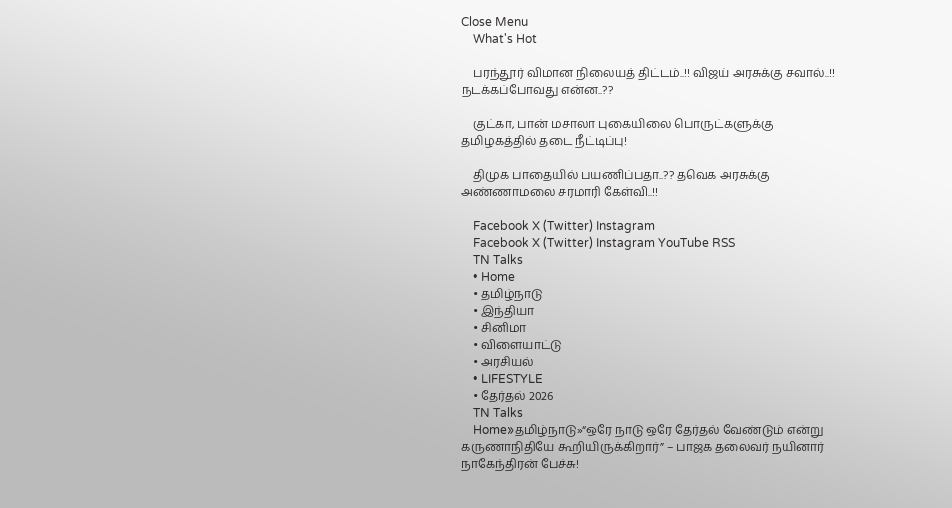Close Menu
    What's Hot

    பரந்தூர் விமான நிலையத் திட்டம்..!! விஜய் அரசுக்கு சவால்..!! நடக்கப்போவது என்ன..??

    குட்கா, பான் மசாலா புகையிலை பொருட்களுக்கு தமிழகத்தில் தடை நீட்டிப்பு!

    திமுக பாதையில் பயணிப்பதா..?? தவெக அரசுக்கு அண்ணாமலை சரமாரி கேள்வி..!!

    Facebook X (Twitter) Instagram
    Facebook X (Twitter) Instagram YouTube RSS
    TN Talks
    • Home
    • தமிழ்நாடு
    • இந்தியா
    • சினிமா
    • விளையாட்டு
    • அரசியல்
    • LIFESTYLE
    • தேர்தல் 2026
    TN Talks
    Home»தமிழ்நாடு»“ஒரே நாடு ஒரே தேர்தல் வேண்டும் என்று கருணாநிதியே கூறியிருக்கிறார்” – பாஜக தலைவர் நயினார் நாகேந்திரன் பேச்சு!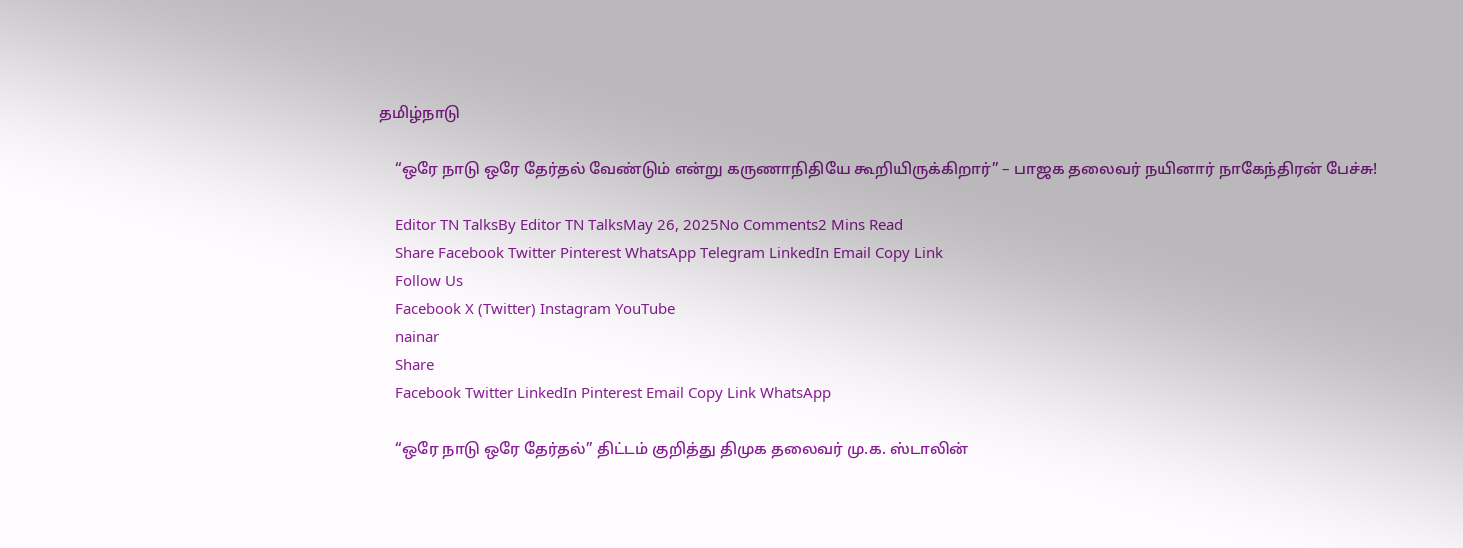தமிழ்நாடு

    “ஒரே நாடு ஒரே தேர்தல் வேண்டும் என்று கருணாநிதியே கூறியிருக்கிறார்” – பாஜக தலைவர் நயினார் நாகேந்திரன் பேச்சு!

    Editor TN TalksBy Editor TN TalksMay 26, 2025No Comments2 Mins Read
    Share Facebook Twitter Pinterest WhatsApp Telegram LinkedIn Email Copy Link
    Follow Us
    Facebook X (Twitter) Instagram YouTube
    nainar
    Share
    Facebook Twitter LinkedIn Pinterest Email Copy Link WhatsApp

    “ஒரே நாடு ஒரே தேர்தல்” திட்டம் குறித்து திமுக தலைவர் மு.க. ஸ்டாலின்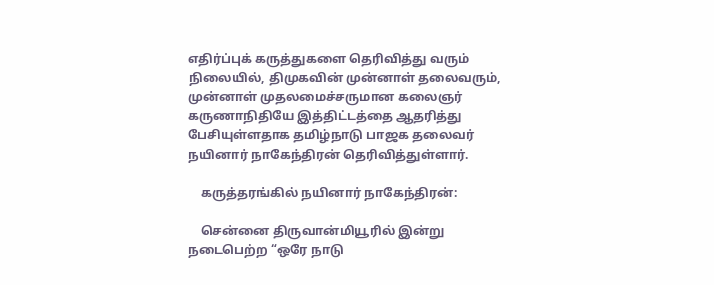எதிர்ப்புக் கருத்துகளை தெரிவித்து வரும் நிலையில், திமுகவின் முன்னாள் தலைவரும், முன்னாள் முதலமைச்சருமான கலைஞர் கருணாநிதியே இத்திட்டத்தை ஆதரித்து பேசியுள்ளதாக தமிழ்நாடு பாஜக தலைவர் நயினார் நாகேந்திரன் தெரிவித்துள்ளார்.

    கருத்தரங்கில் நயினார் நாகேந்திரன்:

    சென்னை திருவான்மியூரில் இன்று நடைபெற்ற “ஒரே நாடு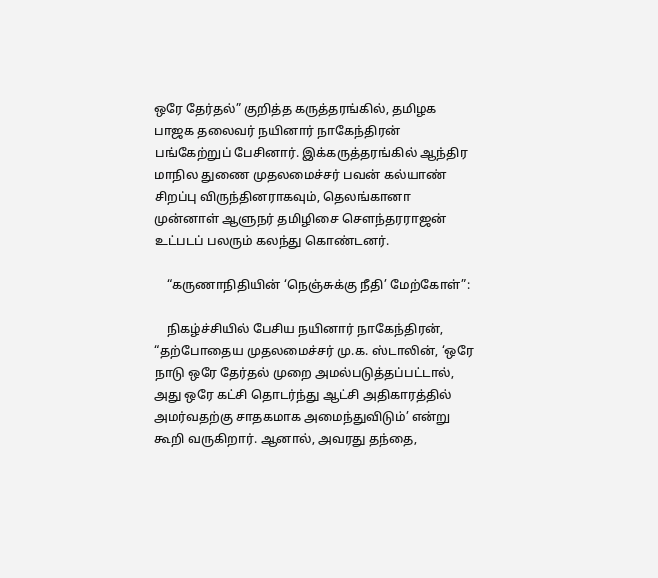ஒரே தேர்தல்” குறித்த கருத்தரங்கில், தமிழக பாஜக தலைவர் நயினார் நாகேந்திரன் பங்கேற்றுப் பேசினார். இக்கருத்தரங்கில் ஆந்திர மாநில துணை முதலமைச்சர் பவன் கல்யாண் சிறப்பு விருந்தினராகவும், தெலங்கானா முன்னாள் ஆளுநர் தமிழிசை சௌந்தரராஜன் உட்படப் பலரும் கலந்து கொண்டனர்.

    “கருணாநிதியின் ‘நெஞ்சுக்கு நீதி’ மேற்கோள்”:

    நிகழ்ச்சியில் பேசிய நயினார் நாகேந்திரன், “தற்போதைய முதலமைச்சர் மு.க. ஸ்டாலின், ‘ஒரே நாடு ஒரே தேர்தல் முறை அமல்படுத்தப்பட்டால், அது ஒரே கட்சி தொடர்ந்து ஆட்சி அதிகாரத்தில் அமர்வதற்கு சாதகமாக அமைந்துவிடும்’ என்று கூறி வருகிறார். ஆனால், அவரது தந்தை,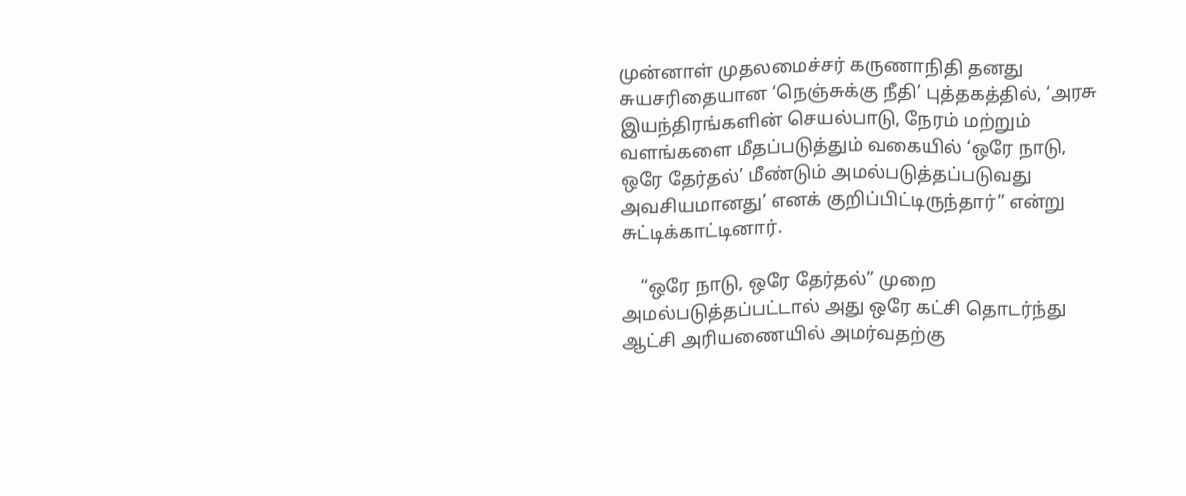முன்னாள் முதலமைச்சர் கருணாநிதி தனது சுயசரிதையான ‘நெஞ்சுக்கு நீதி’ புத்தகத்தில், ‘அரசு இயந்திரங்களின் செயல்பாடு, நேரம் மற்றும் வளங்களை மீதப்படுத்தும் வகையில் ‘ஒரே நாடு, ஒரே தேர்தல்’ மீண்டும் அமல்படுத்தப்படுவது அவசியமானது’ எனக் குறிப்பிட்டிருந்தார்” என்று சுட்டிக்காட்டினார்.

    “ஒரே நாடு, ஒரே தேர்தல்” முறை அமல்படுத்தப்பட்டால் அது ஒரே கட்சி தொடர்ந்து ஆட்சி அரியணையில் அமர்வதற்கு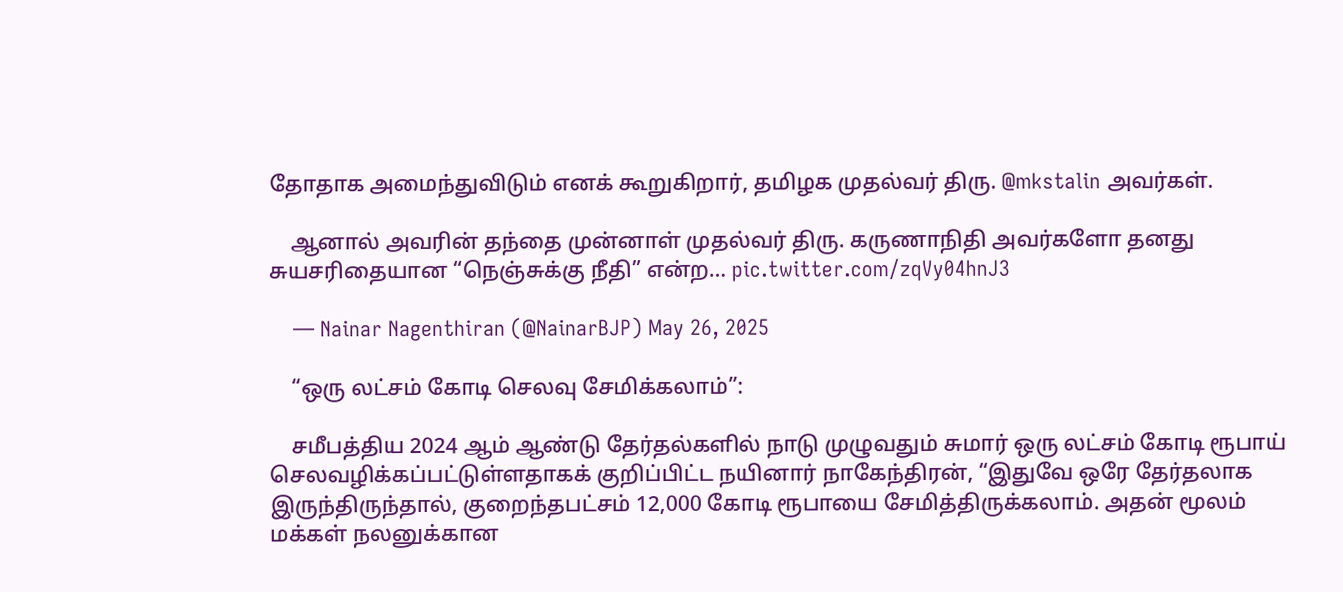தோதாக அமைந்துவிடும் எனக் கூறுகிறார், தமிழக முதல்வர் திரு. @mkstalin அவர்கள்.

    ஆனால் அவரின் தந்தை முன்னாள் முதல்வர் திரு. கருணாநிதி அவர்களோ தனது சுயசரிதையான “நெஞ்சுக்கு நீதி” என்ற… pic.twitter.com/zqVy04hnJ3

    — Nainar Nagenthiran (@NainarBJP) May 26, 2025

    “ஒரு லட்சம் கோடி செலவு சேமிக்கலாம்”:

    சமீபத்திய 2024 ஆம் ஆண்டு தேர்தல்களில் நாடு முழுவதும் சுமார் ஒரு லட்சம் கோடி ரூபாய் செலவழிக்கப்பட்டுள்ளதாகக் குறிப்பிட்ட நயினார் நாகேந்திரன், “இதுவே ஒரே தேர்தலாக இருந்திருந்தால், குறைந்தபட்சம் 12,000 கோடி ரூபாயை சேமித்திருக்கலாம். அதன் மூலம் மக்கள் நலனுக்கான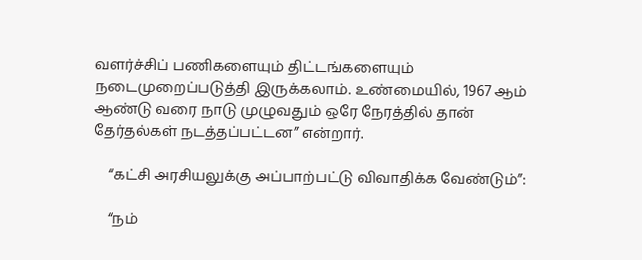வளர்ச்சிப் பணிகளையும் திட்டங்களையும் நடைமுறைப்படுத்தி இருக்கலாம். உண்மையில், 1967 ஆம் ஆண்டு வரை நாடு முழுவதும் ஒரே நேரத்தில் தான் தேர்தல்கள் நடத்தப்பட்டன” என்றார்.

    “கட்சி அரசியலுக்கு அப்பாற்பட்டு விவாதிக்க வேண்டும்”:

    “நம்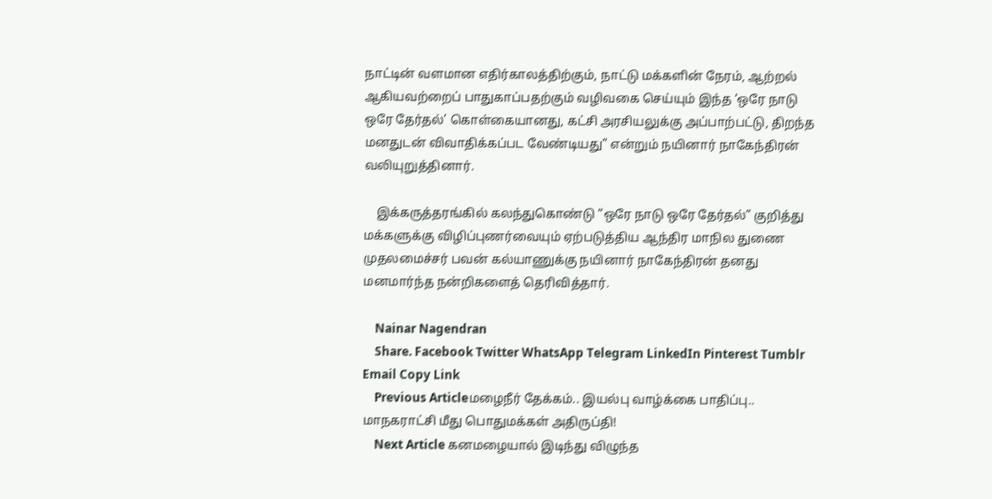நாட்டின் வளமான எதிர்காலத்திற்கும், நாட்டு மக்களின் நேரம், ஆற்றல் ஆகியவற்றைப் பாதுகாப்பதற்கும் வழிவகை செய்யும் இந்த ‘ஒரே நாடு ஒரே தேர்தல்’ கொள்கையானது, கட்சி அரசியலுக்கு அப்பாற்பட்டு, திறந்த மனதுடன் விவாதிக்கப்பட வேண்டியது” என்றும் நயினார் நாகேந்திரன் வலியுறுத்தினார்.

    இக்கருத்தரங்கில் கலந்துகொண்டு “ஒரே நாடு ஒரே தேர்தல்” குறித்து மக்களுக்கு விழிப்புணர்வையும் ஏற்படுத்திய ஆந்திர மாநில துணை முதலமைச்சர் பவன் கல்யாணுக்கு நயினார் நாகேந்திரன் தனது மனமார்ந்த நன்றிகளைத் தெரிவித்தார்.

    Nainar Nagendran
    Share. Facebook Twitter WhatsApp Telegram LinkedIn Pinterest Tumblr Email Copy Link
    Previous Articleமழைநீர் தேக்கம்.. இயல்பு வாழ்க்கை பாதிப்பு.. மாநகராட்சி மீது பொதுமக்கள் அதிருப்தி!
    Next Article கனமழையால் இடிந்து விழுந்த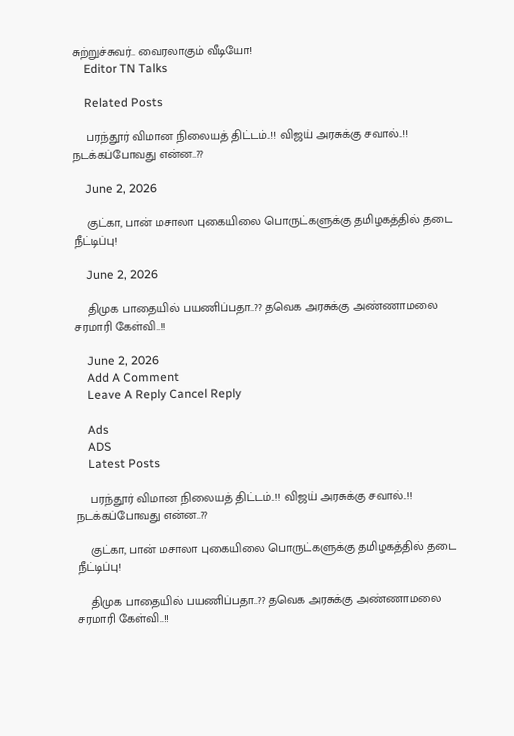சுற்றுச்சுவர்.. வைரலாகும் வீடியோ!
    Editor TN Talks

    Related Posts

    பரந்தூர் விமான நிலையத் திட்டம்..!! விஜய் அரசுக்கு சவால்..!! நடக்கப்போவது என்ன..??

    June 2, 2026

    குட்கா, பான் மசாலா புகையிலை பொருட்களுக்கு தமிழகத்தில் தடை நீட்டிப்பு!

    June 2, 2026

    திமுக பாதையில் பயணிப்பதா..?? தவெக அரசுக்கு அண்ணாமலை சரமாரி கேள்வி..!!

    June 2, 2026
    Add A Comment
    Leave A Reply Cancel Reply

    Ads
    ADS
    Latest Posts

    பரந்தூர் விமான நிலையத் திட்டம்..!! விஜய் அரசுக்கு சவால்..!! நடக்கப்போவது என்ன..??

    குட்கா, பான் மசாலா புகையிலை பொருட்களுக்கு தமிழகத்தில் தடை நீட்டிப்பு!

    திமுக பாதையில் பயணிப்பதா..?? தவெக அரசுக்கு அண்ணாமலை சரமாரி கேள்வி..!!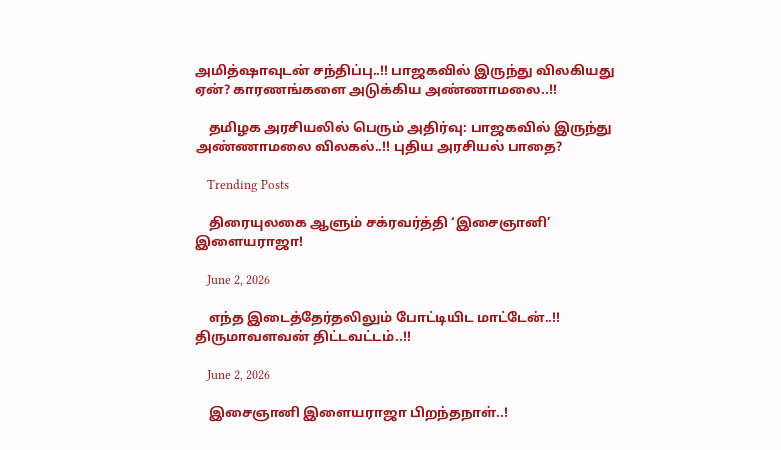அமித்ஷாவுடன் சந்திப்பு..!! பாஜகவில் இருந்து விலகியது ஏன்? காரணங்களை அடுக்கிய அண்ணாமலை..!!

    தமிழக அரசியலில் பெரும் அதிர்வு: பாஜகவில் இருந்து அண்ணாமலை விலகல்..!! புதிய அரசியல் பாதை?

    Trending Posts

    திரையுலகை ஆளும் சக்ரவர்த்தி ‘இசைஞானி’ இளையராஜா!

    June 2, 2026

    எந்த இடைத்தேர்தலிலும் போட்டியிட மாட்டேன்..!! திருமாவளவன் திட்டவட்டம்..!!

    June 2, 2026

    இசைஞானி இளையராஜா பிறந்தநாள்..!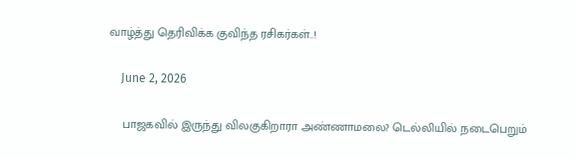வாழ்த்து தெரிவிக்க குவிந்த ரசிகர்கள்..!

    June 2, 2026

    பாஜகவில் இருந்து விலகுகிறாரா அண்ணாமலை? டெல்லியில் நடைபெறும்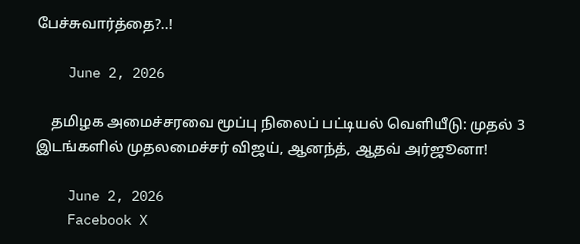பேச்சுவார்த்தை?..!

    June 2, 2026

    தமிழக அமைச்சரவை மூப்பு நிலைப் பட்டியல் வெளியீடு: முதல் 3 இடங்களில் முதலமைச்சர் விஜய், ஆனந்த், ஆதவ் அர்ஜூனா!

    June 2, 2026
    Facebook X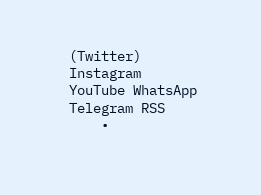(Twitter) Instagram YouTube WhatsApp Telegram RSS
    •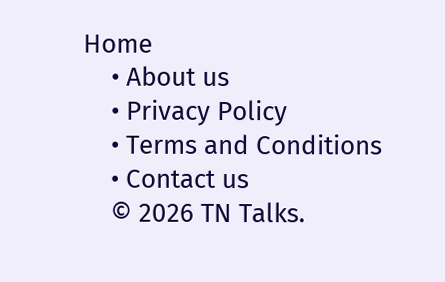Home
    • About us
    • Privacy Policy
    • Terms and Conditions
    • Contact us
    © 2026 TN Talks.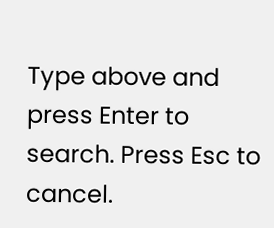Type above and press Enter to search. Press Esc to cancel.